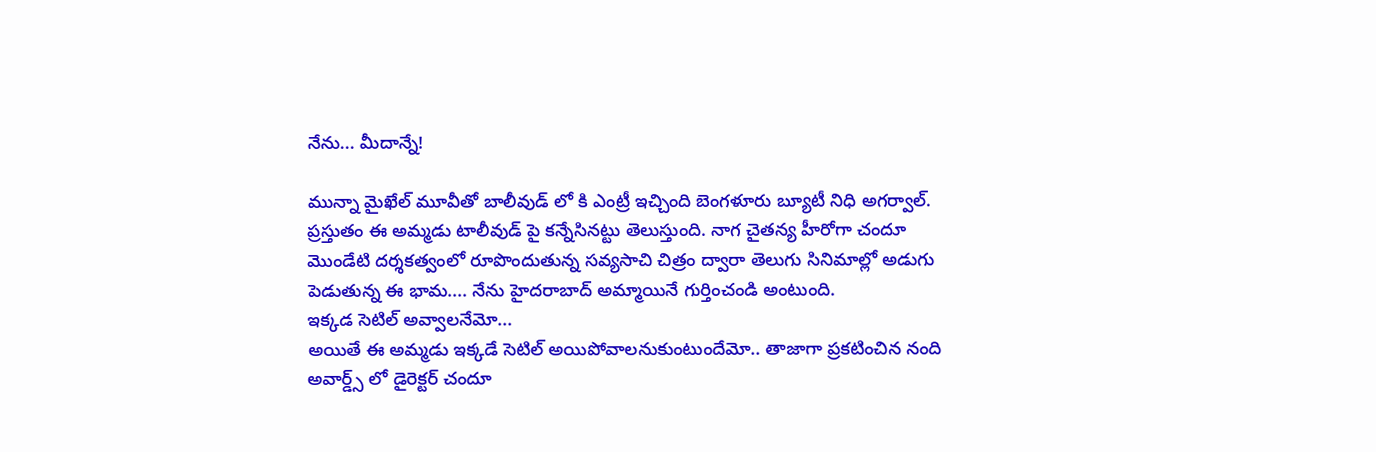నేను... మీదాన్నే!

మున్నా మైఖేల్ మూవీతో బాలీవుడ్ లో కి ఎంట్రీ ఇచ్చింది బెంగళూరు బ్యూటీ నిధి అగర్వాల్. ప్రస్తుతం ఈ అమ్మడు టాలీవుడ్ పై కన్నేసినట్టు తెలుస్తుంది. నాగ చైతన్య హీరోగా చందూ మొండేటి దర్శకత్వంలో రూపొందుతున్న సవ్యసాచి చిత్రం ద్వారా తెలుగు సినిమాల్లో అడుగు పెడుతున్న ఈ భామ.... నేను హైదరాబాద్ అమ్మాయినే గుర్తించండి అంటుంది.
ఇక్కడ సెటిల్ అవ్వాలనేమో...
అయితే ఈ అమ్మడు ఇక్కడే సెటిల్ అయిపోవాలనుకుంటుందేమో.. తాజాగా ప్రకటించిన నంది అవార్డ్స్ లో డైరెక్టర్ చందూ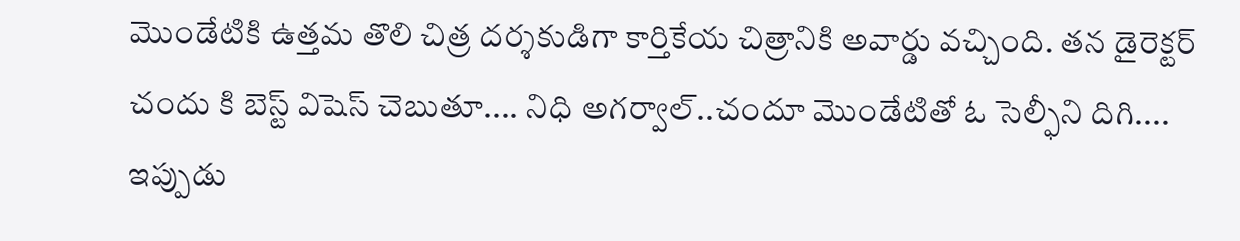మొండేటికి ఉత్తమ తొలి చిత్ర దర్శకుడిగా కార్తికేయ చిత్రానికి అవార్డు వచ్చింది. తన డైరెక్టర్ చందు కి బెస్ట్ విషెస్ చెబుతూ.... నిధి అగర్వాల్..చందూ మొండేటితో ఓ సెల్ఫీని దిగి.... ఇప్పుడు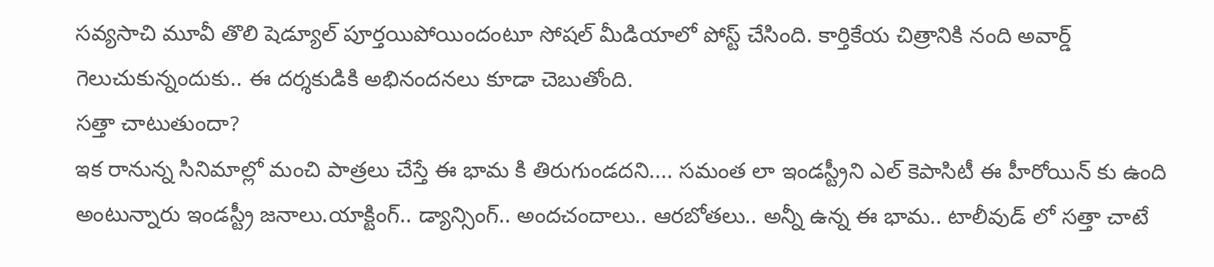సవ్యసాచి మూవీ తొలి షెడ్యూల్ పూర్తయిపోయిందంటూ సోషల్ మీడియాలో పోస్ట్ చేసింది. కార్తికేయ చిత్రానికి నంది అవార్డ్ గెలుచుకున్నందుకు.. ఈ దర్శకుడికి అభినందనలు కూడా చెబుతోంది.
సత్తా చాటుతుందా?
ఇక రానున్న సినిమాల్లో మంచి పాత్రలు చేస్తే ఈ భామ కి తిరుగుండదని.... సమంత లా ఇండస్ట్రీని ఎల్ కెపాసిటీ ఈ హీరోయిన్ కు ఉంది అంటున్నారు ఇండస్ట్రీ జనాలు.యాక్టింగ్.. డ్యాన్సింగ్.. అందచందాలు.. ఆరబోతలు.. అన్నీ ఉన్న ఈ భామ.. టాలీవుడ్ లో సత్తా చాటే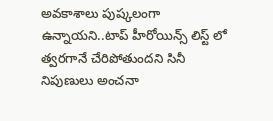అవకాశాలు పుష్కలంగా ఉన్నాయని..టాప్ హీరోయిన్స్ లిస్ట్ లో త్వరగానే చేరిపోతుందని సినీ నిపుణులు అంచనా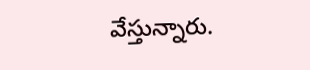వేస్తున్నారు.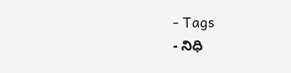- Tags
- నిధి